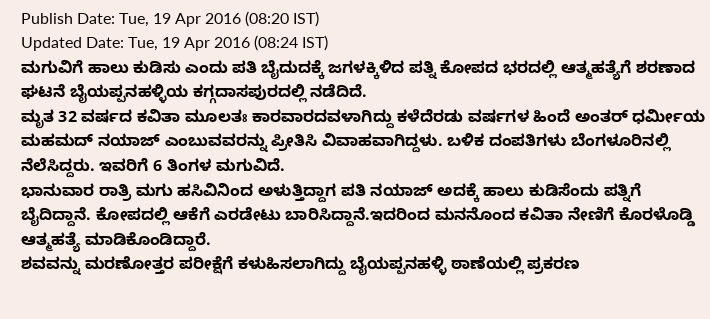Publish Date: Tue, 19 Apr 2016 (08:20 IST)
Updated Date: Tue, 19 Apr 2016 (08:24 IST)
ಮಗುವಿಗೆ ಹಾಲು ಕುಡಿಸು ಎಂದು ಪತಿ ಬೈದುದಕ್ಕೆ ಜಗಳಕ್ಕಿಳಿದ ಪತ್ನಿ ಕೋಪದ ಭರದಲ್ಲಿ ಆತ್ಮಹತ್ಯೆಗೆ ಶರಣಾದ ಘಟನೆ ಬೈಯಪ್ಪನಹಳ್ಳಿಯ ಕಗ್ಗದಾಸಪುರದಲ್ಲಿ ನಡೆದಿದೆ.
ಮೃತ 32 ವರ್ಷದ ಕವಿತಾ ಮೂಲತಃ ಕಾರವಾರದವಳಾಗಿದ್ದು ಕಳೆದೆರಡು ವರ್ಷಗಳ ಹಿಂದೆ ಅಂತರ್ ಧರ್ಮೀಯ ಮಹಮದ್ ನಯಾಜ್ ಎಂಬುವವರನ್ನು ಪ್ರೀತಿಸಿ ವಿವಾಹವಾಗಿದ್ದಳು. ಬಳಿಕ ದಂಪತಿಗಳು ಬೆಂಗಳೂರಿನಲ್ಲಿ ನೆಲೆಸಿದ್ದರು. ಇವರಿಗೆ 6 ತಿಂಗಳ ಮಗುವಿದೆ.
ಭಾನುವಾರ ರಾತ್ರಿ ಮಗು ಹಸಿವಿನಿಂದ ಅಳುತ್ತಿದ್ದಾಗ ಪತಿ ನಯಾಜ್ ಅದಕ್ಕೆ ಹಾಲು ಕುಡಿಸೆಂದು ಪತ್ನಿಗೆ ಬೈದಿದ್ದಾನೆ. ಕೋಪದಲ್ಲಿ ಆಕೆಗೆ ಎರಡೇಟು ಬಾರಿಸಿದ್ದಾನೆ.ಇದರಿಂದ ಮನನೊಂದ ಕವಿತಾ ನೇಣಿಗೆ ಕೊರಳೊಡ್ಡಿ ಆತ್ಮಹತ್ಯೆ ಮಾಡಿಕೊಂಡಿದ್ದಾರೆ.
ಶವವನ್ನು ಮರಣೋತ್ತರ ಪರೀಕ್ಷೆಗೆ ಕಳುಹಿಸಲಾಗಿದ್ದು ಬೈಯಪ್ಪನಹಳ್ಳಿ ಠಾಣೆಯಲ್ಲಿ ಪ್ರಕರಣ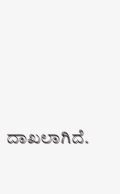ದಾಖಲಾಗಿದೆ.